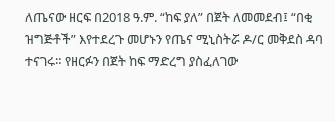ለጤናው ዘርፍ በ2018 ዓ.ም. “ከፍ ያለ” በጀት ለመመደብ፤ “በቂ ዝግጅቶች” እየተደረጉ መሆኑን የጤና ሚኒስትሯ ዶ/ር መቅደስ ዳባ ተናገሩ። የዘርፉን በጀት ከፍ ማድረግ ያስፈለገው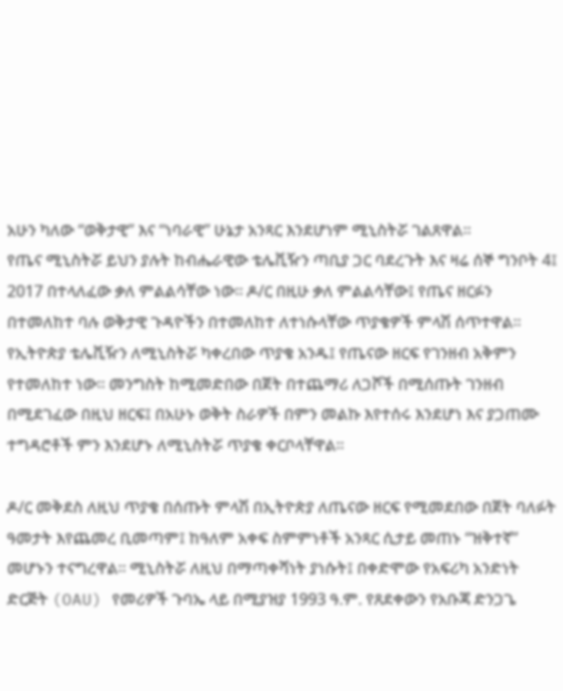አሁን ካለው “ወቅታዊ” እና “ነባራዊ” ሁኔታ አንጻር እንደሆነም ሚኒስትሯ ገልጸዋል።
የጤና ሚኒስትሯ ይህን ያሉት ከብሔራዊው ቴሌቪዥን ጣቢያ ጋር ባደረጉት እና ዛሬ ሰኞ ግንቦት 4፤ 2017 በተላለፈው ቃለ ምልልሳቸው ነው። ዶ/ር በዚሁ ቃለ ምልልሳቸው፤ የጤና ዘርፉን በተመለከተ ባሉ ወቅታዊ ጉዳዮችን በተመለከተ ለተነሱላቸው ጥያቄዎች ምላሽ ሰጥተዋል።
የኢትዮጵያ ቴሌቪዥን ለሚኒስትሯ ካቀረበው ጥያቄ አንዱ፤ የጤናው ዘርፍ የገንዘብ አቅምን የተመለከተ ነው። መንግስት ከሚመድበው በጀት በተጨማሪ ለጋሾች በሚሰጡት ገንዘብ በሚደገፈው በዚህ ዘርፍ፤ በአሁኑ ወቅት ስራዎች በምን መልኩ እየተሰሩ እንደሆነ እና ያጋጠሙ ተግዳሮቶች ምን እንደሆኑ ለሚኒስትሯ ጥያቄ ቀርቦላቸዋል።

ዶ/ር መቅደስ ለዚህ ጥያቄ በሰጡት ምላሽ በኢትዮጵያ ለጤናው ዘርፍ የሚመደበው በጀት ባለፉት ዓመታት እየጨመረ ቢመጣም፤ ከዓለም አቀፍ ስምምነቶች አንጻር ሲታይ መጠኑ “ዝቅተኛ” መሆኑን ተናግረዋል። ሚኒስትሯ ለዚህ በማጣቀሻነት ያነሱት፤ በቀድሞው የአፍሪካ አንድነት ድርጅት (OAU) የመሪዎች ጉባኤ ላይ በሚያዝያ 1993 ዓ.ም. የጸደቀውን የአቡጃ ድንጋጌ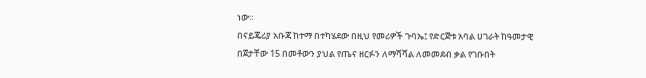ነው።
በናይጄሪያ አቡጃ ከተማ በተካሄደው በዚህ የመሪዎች ጉባኤ፤ የድርጅቱ አባል ሀገራት ከዓመታዊ በጀታቸው 15 በመቶውን ያህል የጤና ዘርፉን ለማሻሻል ለመመደብ ቃል የገቡበት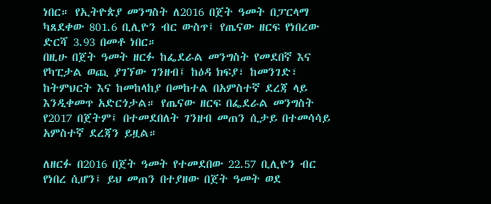ነበር። የኢትዮጵያ መንግስት ለ2016 በጀት ዓመት በፓርላማ ካጸደቀው 801.6 ቢሊዮን ብር ውስጥ፤ የጤናው ዘርፍ የነበረው ድርሻ 3.93 በመቶ ነበር።
በዚሁ በጀት ዓመት ዘርፉ ከፌደራል መንግስት የመደበኛ እና የካፒታል ወጪ ያገኘው ገንዘብ፤ ከዕዳ ክፍያ፣ ከመንገድ፣ ከትምህርት እና ከመከላከያ በመከተል በአምስተኛ ደረጃ ላይ እንዲቀመጥ አድርጎታል። የጤናው ዘርፍ በፌደራል መንግስት የ2017 በጀትም፤ በተመደበለት ገንዘብ መጠን ሲታይ በተመሳሳይ አምስተኛ ደረጃን ይዟል።

ለዘርፉ በ2016 በጀት ዓመት የተመደበው 22.57 ቢሊዮን ብር የነበረ ሲሆን፤ ይህ መጠን በተያዘው በጀት ዓመት ወደ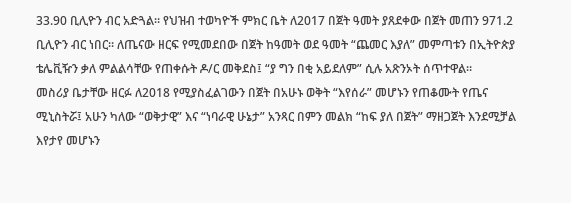33.90 ቢሊዮን ብር አድጓል። የህዝብ ተወካዮች ምክር ቤት ለ2017 በጀት ዓመት ያጸደቀው በጀት መጠን 971.2 ቢሊዮን ብር ነበር። ለጤናው ዘርፍ የሚመደበው በጀት ከዓመት ወደ ዓመት “ጨመር እያለ” መምጣቱን በኢትዮጵያ ቴሌቪዥን ቃለ ምልልሳቸው የጠቀሱት ዶ/ር መቅደስ፤ “ያ ግን በቂ አይደለም” ሲሉ አጽንኦት ሰጥተዋል።
መስሪያ ቤታቸው ዘርፉ ለ2018 የሚያስፈልገውን በጀት በአሁኑ ወቅት “እየሰራ” መሆኑን የጠቆሙት የጤና ሚኒስትሯ፤ አሁን ካለው “ወቅታዊ” እና “ነባራዊ ሁኔታ” አንጻር በምን መልክ “ከፍ ያለ በጀት” ማዘጋጀት እንደሚቻል እየታየ መሆኑን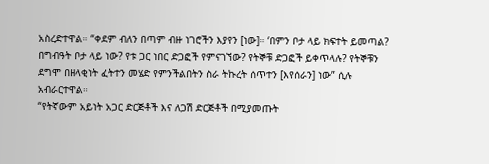አስረድተዋል። “ቀደም ብለን በጣም ብዙ ነገሮችን እያየን [ነው]። ‘በምን ቦታ ላይ ክፍተት ይመጣል? በግብዓት ቦታ ላይ ነው? የቱ ጋር ነበር ድጋፎች የምናገኘው? የትኞቹ ድጋፎች ይቀጥላሉ? የትኞቹን ደግሞ በዘላቂነት ፈትተን መሄድ የምንችልበትን ስራ ትኩረት ሰጥተን [እየሰራን] ነው” ሲሉ አብራርተዋል።
“የትኛውም አይነት አጋር ድርጅቶች እና ለጋሽ ድርጅቶች በሚያመጡት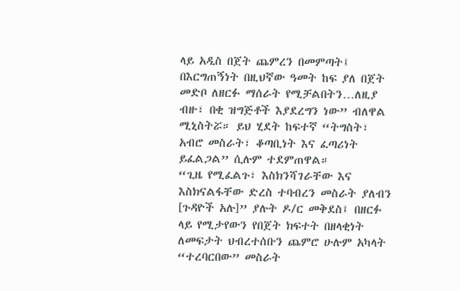ላይ አዲስ በጀት ጨምረን በመምጣት፤ በእርግጠኝነት በዚህኛው ዓመት ከፍ ያለ በጀት መድቦ ለዘርፉ ማሰራት የሚቻልበትን…ለዚያ ብዙ፣ በቂ ዝግጅቶች እያደረግን ነው” ብለዋል ሚኒስትሯ። ይህ ሂደት ከፍተኛ “ትግስት፣ አብሮ መስራት፣ ቆጣቢነት እና ፈጣሪነት ይፈልጋል” ሲሉም ተደምጠዋል።
“ጊዜ የሚፈልጉ፣ እስክንሻገራቸው እና እስክናልፋቸው ድረስ ተባብረን መስራት ያለብን [ጉዳዮች አሉ]” ያሉት ዶ/ር መቅደስ፤ በዘርፉ ላይ የሚታየውን የበጀት ክፍተት በዘላቂነት ለመፍታት ህብረተሰቡን ጨምሮ ሁሉም አካላት “ተረባርበው” መስራት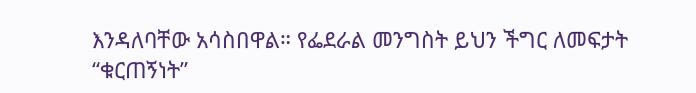እንዳለባቸው አሳስበዋል። የፌደራል መንግስት ይህን ችግር ለመፍታት “ቁርጠኝነት”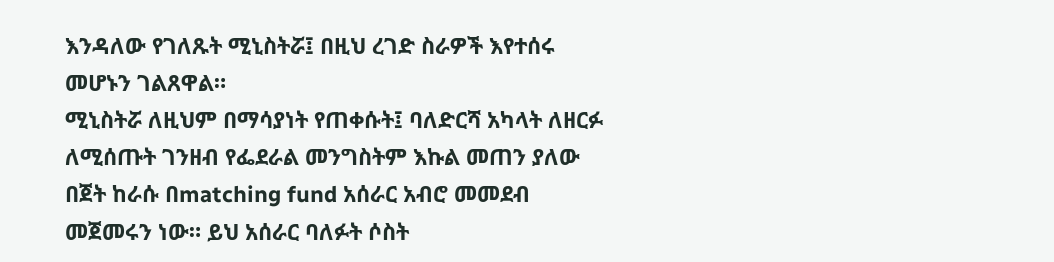እንዳለው የገለጹት ሚኒስትሯ፤ በዚህ ረገድ ስራዎች እየተሰሩ መሆኑን ገልጸዋል።
ሚኒስትሯ ለዚህም በማሳያነት የጠቀሱት፤ ባለድርሻ አካላት ለዘርፉ ለሚሰጡት ገንዘብ የፌደራል መንግስትም እኩል መጠን ያለው በጀት ከራሱ በmatching fund አሰራር አብሮ መመደብ መጀመሩን ነው። ይህ አሰራር ባለፉት ሶስት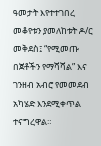ዓመታት እየተተገበረ መቆየቱን ያመለከቱት ዶ/ር መቅደስ፤ “የሚመጡ በጀቶችን የማሻሻል” እና ገንዘብ አብሮ የመመደብ አካሄድ እንደሚቀጥል ተናግረዋል።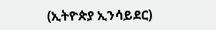(ኢትዮጵያ ኢንሳይደር)